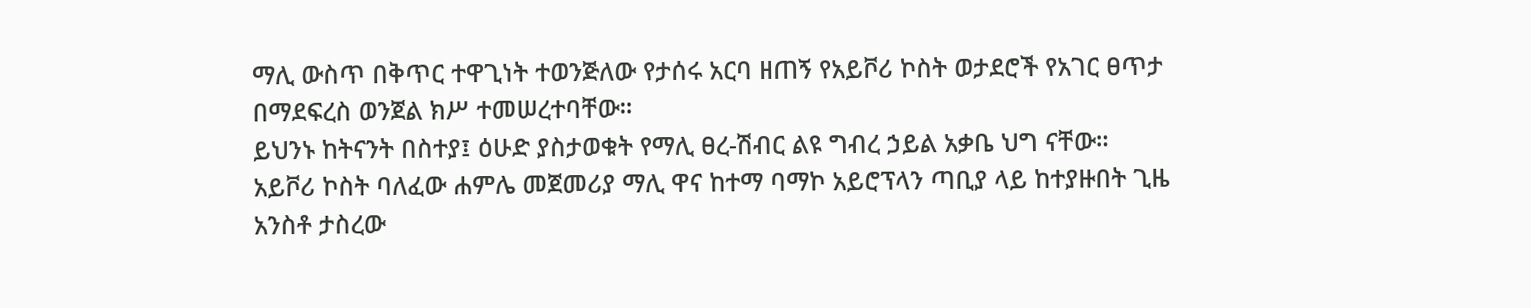ማሊ ውስጥ በቅጥር ተዋጊነት ተወንጅለው የታሰሩ አርባ ዘጠኝ የአይቮሪ ኮስት ወታደሮች የአገር ፀጥታ በማደፍረስ ወንጀል ክሥ ተመሠረተባቸው።
ይህንኑ ከትናንት በስተያ፤ ዕሁድ ያስታወቁት የማሊ ፀረ-ሽብር ልዩ ግብረ ኃይል አቃቤ ህግ ናቸው።
አይቮሪ ኮስት ባለፈው ሐምሌ መጀመሪያ ማሊ ዋና ከተማ ባማኮ አይሮፕላን ጣቢያ ላይ ከተያዙበት ጊዜ አንስቶ ታስረው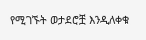የሚገኙት ወታደሮቿ እንዲለቀቁ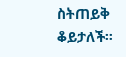ስትጠይቅ ቆይታለች።